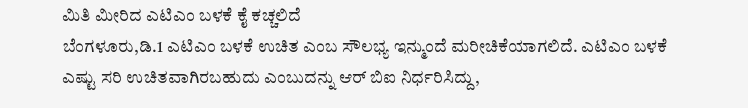ಮಿತಿ ಮೀರಿದ ಎಟಿಎಂ ಬಳಕೆ ಕೈ ಕಚ್ಚಲಿದೆ
ಬೆಂಗಳೂರು,ಡಿ.1 ಎಟಿಎಂ ಬಳಕೆ ಉಚಿತ ಎಂಬ ಸೌಲಭ್ಯ ಇನ್ಮುಂದೆ ಮರೀಚಿಕೆಯಾಗಲಿದೆ. ಎಟಿಎಂ ಬಳಕೆ ಎಷ್ಟು ಸರಿ ಉಚಿತವಾಗಿರಬಹುದು ಎಂಬುದನ್ನು ಆರ್ ಬಿಐ ನಿರ್ಧರಿಸಿದ್ದು,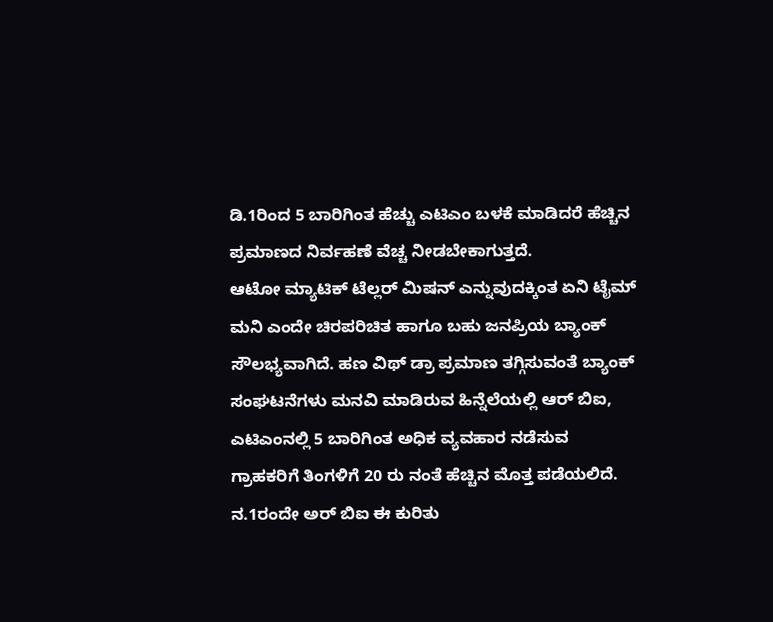ಡಿ.1ರಿಂದ 5 ಬಾರಿಗಿಂತ ಹೆಚ್ಚು ಎಟಿಎಂ ಬಳಕೆ ಮಾಡಿದರೆ ಹೆಚ್ಚಿನ ಪ್ರಮಾಣದ ನಿರ್ವಹಣೆ ವೆಚ್ಚ ನೀಡಬೇಕಾಗುತ್ತದೆ.
ಆಟೋ ಮ್ಯಾಟಿಕ್ ಟೆಲ್ಲರ್ ಮಿಷನ್ ಎನ್ನುವುದಕ್ಕಿಂತ ಏನಿ ಟೈಮ್ ಮನಿ ಎಂದೇ ಚಿರಪರಿಚಿತ ಹಾಗೂ ಬಹು ಜನಪ್ರಿಯ ಬ್ಯಾಂಕ್ ಸೌಲಭ್ಯವಾಗಿದೆ. ಹಣ ವಿಥ್ ಡ್ರಾ ಪ್ರಮಾಣ ತಗ್ಗಿಸುವಂತೆ ಬ್ಯಾಂಕ್ ಸಂಘಟನೆಗಳು ಮನವಿ ಮಾಡಿರುವ ಹಿನ್ನೆಲೆಯಲ್ಲಿ ಆರ್ ಬಿಐ, ಎಟಿಎಂನಲ್ಲಿ 5 ಬಾರಿಗಿಂತ ಅಧಿಕ ವ್ಯವಹಾರ ನಡೆಸುವ ಗ್ರಾಹಕರಿಗೆ ತಿಂಗಳಿಗೆ 20 ರು ನಂತೆ ಹೆಚ್ಚಿನ ಮೊತ್ತ ಪಡೆಯಲಿದೆ. ನ.1ರಂದೇ ಅರ್ ಬಿಐ ಈ ಕುರಿತು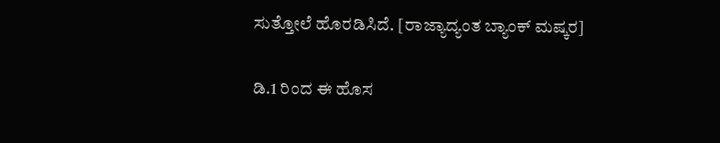ಸುತ್ತೋಲೆ ಹೊರಡಿಸಿದೆ. [ರಾಜ್ಯಾದ್ಯಂತ ಬ್ಯಾಂಕ್ ಮಷ್ಕರ]

ಡಿ.1 ರಿಂದ ಈ ಹೊಸ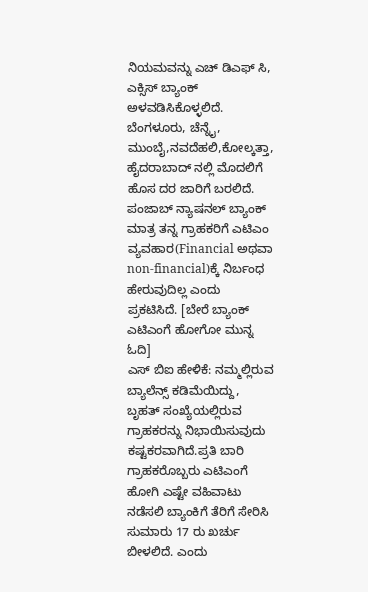ನಿಯಮವನ್ನು ಎಚ್ ಡಿಎಫ್ ಸಿ, ಎಕ್ಸಿಸ್ ಬ್ಯಾಂಕ್ ಅಳವಡಿಸಿಕೊಳ್ಳಲಿದೆ. ಬೆಂಗಳೂರು, ಚೆನ್ನೈ, ಮುಂಬೈ,ನವದೆಹಲಿ,ಕೋಲ್ಕತ್ತಾ, ಹೈದರಾಬಾದ್ ನಲ್ಲಿ ಮೊದಲಿಗೆ ಹೊಸ ದರ ಜಾರಿಗೆ ಬರಲಿದೆ. ಪಂಜಾಬ್ ನ್ಯಾಷನಲ್ ಬ್ಯಾಂಕ್ ಮಾತ್ರ ತನ್ನ ಗ್ರಾಹಕರಿಗೆ ಎಟಿಎಂ ವ್ಯವಹಾರ(Financial ಅಥವಾ non-financial)ಕ್ಕೆ ನಿರ್ಬಂಧ ಹೇರುವುದಿಲ್ಲ ಎಂದು ಪ್ರಕಟಿಸಿದೆ. [ಬೇರೆ ಬ್ಯಾಂಕ್ ಎಟಿಎಂಗೆ ಹೋಗೋ ಮುನ್ನ ಓದಿ]
ಎಸ್ ಬಿಐ ಹೇಳಿಕೆ: ನಮ್ಮಲ್ಲಿರುವ ಬ್ಯಾಲೆನ್ಸ್ ಕಡಿಮೆಯಿದ್ದು, ಬೃಹತ್ ಸಂಖ್ಯೆಯಲ್ಲಿರುವ ಗ್ರಾಹಕರನ್ನು ನಿಭಾಯಿಸುವುದು ಕಷ್ಟಕರವಾಗಿದೆ.ಪ್ರತಿ ಬಾರಿ ಗ್ರಾಹಕರೊಬ್ಬರು ಎಟಿಎಂಗೆ ಹೋಗಿ ಎಷ್ಟೇ ವಹಿವಾಟು ನಡೆಸಲಿ ಬ್ಯಾಂಕಿಗೆ ತೆರಿಗೆ ಸೇರಿಸಿ ಸುಮಾರು 17 ರು ಖರ್ಚು ಬೀಳಲಿದೆ. ಎಂದು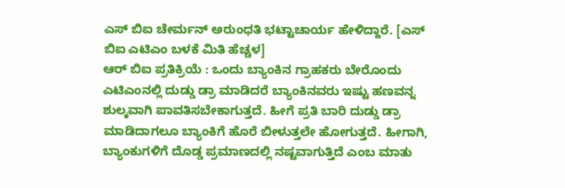ಎಸ್ ಬಿಐ ಚೇರ್ಮನ್ ಅರುಂಧತಿ ಭಟ್ಟಾಚಾರ್ಯ ಹೇಳಿದ್ದಾರೆ. [ಎಸ್ ಬಿಐ ಎಟಿಎಂ ಬಳಕೆ ಮಿತಿ ಹೆಚ್ಚಳ]
ಆರ್ ಬಿಐ ಪ್ರತಿಕ್ರಿಯೆ : ಒಂದು ಬ್ಯಾಂಕಿನ ಗ್ರಾಹಕರು ಬೇರೊಂದು ಎಟಿಎಂನಲ್ಲಿ ದುಡ್ಡು ಡ್ರಾ ಮಾಡಿದರೆ ಬ್ಯಾಂಕಿನವರು ಇಷ್ಟು ಹಣವನ್ನ ಶುಲ್ಕವಾಗಿ ಪಾವತಿಸಬೇಕಾಗುತ್ತದೆ. ಹೀಗೆ ಪ್ರತಿ ಬಾರಿ ದುಡ್ಡು ಡ್ರಾ ಮಾಡಿದಾಗಲೂ ಬ್ಯಾಂಕಿಗೆ ಹೊರೆ ಬೀಳುತ್ತಲೇ ಹೋಗುತ್ತದೆ. ಹೀಗಾಗಿ, ಬ್ಯಾಂಕುಗಳಿಗೆ ದೊಡ್ಡ ಪ್ರಮಾಣದಲ್ಲಿ ನಷ್ಟವಾಗುತ್ತಿದೆ ಎಂಬ ಮಾತು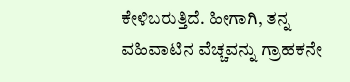ಕೇಳಿಬರುತ್ತಿದೆ. ಹೀಗಾಗಿ, ತನ್ನ ವಹಿವಾಟಿನ ವೆಚ್ಚವನ್ನು ಗ್ರಾಹಕನೇ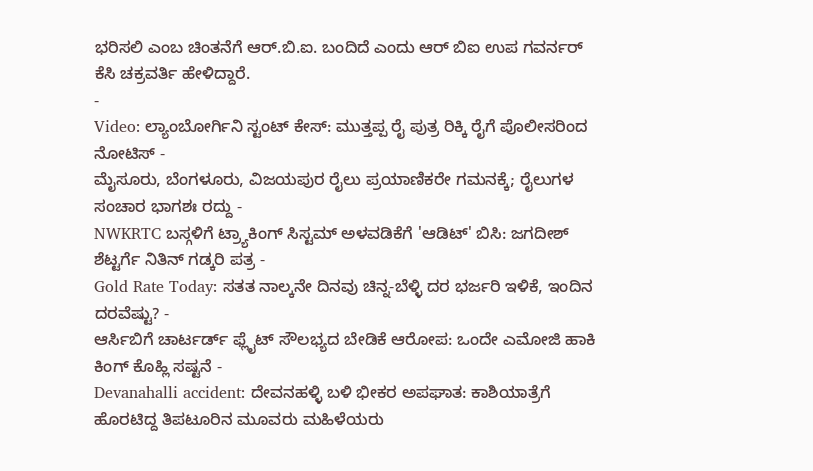ಭರಿಸಲಿ ಎಂಬ ಚಿಂತನೆಗೆ ಆರ್.ಬಿ.ಐ. ಬಂದಿದೆ ಎಂದು ಆರ್ ಬಿಐ ಉಪ ಗವರ್ನರ್ ಕೆಸಿ ಚಕ್ರವರ್ತಿ ಹೇಳಿದ್ದಾರೆ.
-
Video: ಲ್ಯಾಂಬೋರ್ಗಿನಿ ಸ್ಟಂಟ್ ಕೇಸ್: ಮುತ್ತಪ್ಪ ರೈ ಪುತ್ರ ರಿಕ್ಕಿ ರೈಗೆ ಪೊಲೀಸರಿಂದ ನೋಟಿಸ್ -
ಮೈಸೂರು, ಬೆಂಗಳೂರು, ವಿಜಯಪುರ ರೈಲು ಪ್ರಯಾಣಿಕರೇ ಗಮನಕ್ಕೆ; ರೈಲುಗಳ ಸಂಚಾರ ಭಾಗಶಃ ರದ್ದು -
NWKRTC ಬಸ್ಗಳಿಗೆ ಟ್ರ್ಯಾಕಿಂಗ್ ಸಿಸ್ಟಮ್ ಅಳವಡಿಕೆಗೆ 'ಆಡಿಟ್' ಬಿಸಿ: ಜಗದೀಶ್ ಶೆಟ್ಟರ್ಗೆ ನಿತಿನ್ ಗಡ್ಕರಿ ಪತ್ರ -
Gold Rate Today: ಸತತ ನಾಲ್ಕನೇ ದಿನವು ಚಿನ್ನ-ಬೆಳ್ಳಿ ದರ ಭರ್ಜರಿ ಇಳಿಕೆ, ಇಂದಿನ ದರವೆಷ್ಟು? -
ಆರ್ಸಿಬಿಗೆ ಚಾರ್ಟರ್ಡ್ ಫ್ಲೈಟ್ ಸೌಲಭ್ಯದ ಬೇಡಿಕೆ ಆರೋಪ: ಒಂದೇ ಎಮೋಜಿ ಹಾಕಿ ಕಿಂಗ್ ಕೊಹ್ಲಿ ಸಷ್ಟನೆ -
Devanahalli accident: ದೇವನಹಳ್ಳಿ ಬಳಿ ಭೀಕರ ಅಪಘಾತ: ಕಾಶಿಯಾತ್ರೆಗೆ ಹೊರಟಿದ್ದ ತಿಪಟೂರಿನ ಮೂವರು ಮಹಿಳೆಯರು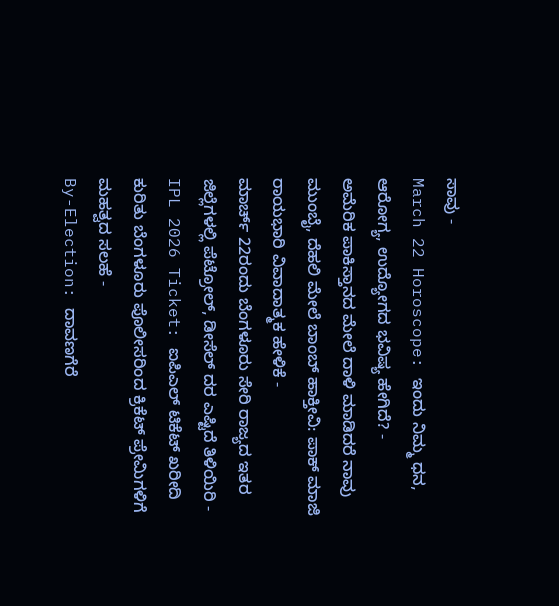ಸಾವು -
March 22 Horoscope: ಇಂದು ನಿಮ್ಮ ಧನ, ಆರೋಗ್ಯ, ಉದ್ಯೋಗದ ಭವಿಷ್ಯ ಹೇಗಿದೆ? -
ಅಮೆರಿಕ ಪಾಕಿಸ್ತಾನದ ಮೇಲೆ ದಾಳಿ ಮಾಡಿದರೆ ನಾವು ಮುಂಬೈ, ದೆಹಲಿ ಮೇಲೆ ಬಾಂಬ್ ಹಾಕ್ತೀವಿ: ಪಾಕ್ ಮಾಜಿ ರಾಯಭಾರಿ ವಿವಾದಾತ್ಮಕ ಹೇಳಿಕೆ -
ಮಾರ್ಚ್ 22ರಂದು ಬೆಂಗಳೂರು ಸೇರಿ ರಾಜ್ಯದ ಇತರ ಜಿಲ್ಲೆಗಳಲ್ಲಿ ಪೆಟ್ರೋಲ್, ಡೀಸೆಲ್ ದರ ಎಷ್ಟಿದೆ ತಿಳಿಯಿರಿ -
IPL 2026 Ticket: ಐಪಿಎಲ್ ಟಿಕೆಟ್ ಖರೀದಿ ಕುರಿತು ಬೆಂಗಳೂರು ಪೊಲೀಸರಿಂದ ಕ್ರಿಕೆಟ್ ಪ್ರೇಮಿಗಳಿಗೆ ಮಹತ್ವದ ಸಲಹೆ -
By-Election: ದಾವಣಗೆರೆ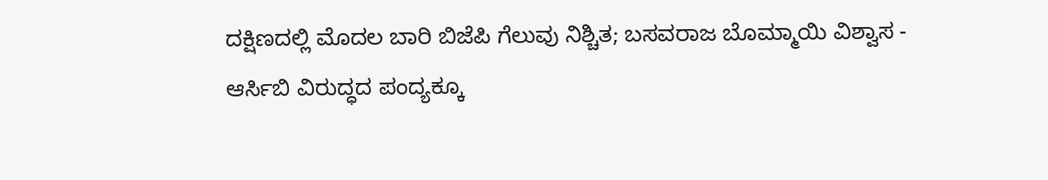ದಕ್ಷಿಣದಲ್ಲಿ ಮೊದಲ ಬಾರಿ ಬಿಜೆಪಿ ಗೆಲುವು ನಿಶ್ಚಿತ; ಬಸವರಾಜ ಬೊಮ್ಮಾಯಿ ವಿಶ್ವಾಸ -
ಆರ್ಸಿಬಿ ವಿರುದ್ಧದ ಪಂದ್ಯಕ್ಕೂ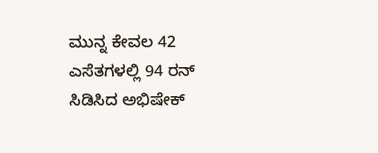ಮುನ್ನ ಕೇವಲ 42 ಎಸೆತಗಳಲ್ಲಿ 94 ರನ್ ಸಿಡಿಸಿದ ಅಭಿಷೇಕ್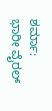ಶರ್ಮಾ: ಭಾರೀ ವೈರಲ್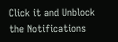Click it and Unblock the Notifications